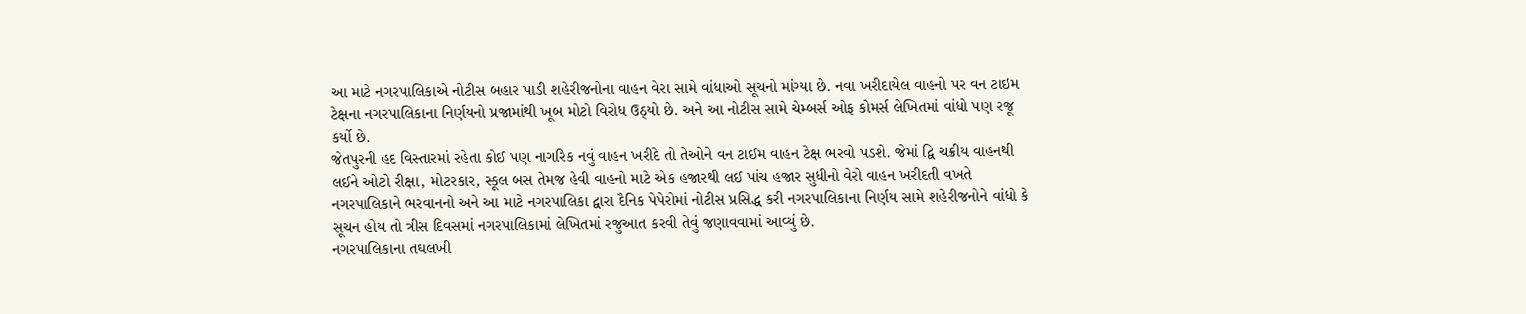આ માટે નગરપાલિકાએ નોટીસ બહાર પાડી શહેરીજનોના વાહન વેરા સામે વાંધાઓ સૂચનો માંગ્યા છે. નવા ખરીદાયેલ વાહનો પર વન ટાઇમ ટેક્ષના નગરપાલિકાના નિર્ણયનો પ્રજામાંથી ખૂબ મોટો વિરોધ ઉઠ્યો છે. અને આ નોટીસ સામે ચેમ્બર્સ ઓફ કોમર્સ લેખિતમાં વાંધો પણ રજૂ કર્યો છે.
જેતપુરની હદ વિસ્તારમાં રહેતા કોઈ પણ નાગરિક નવું વાહન ખરીદે તો તેઓને વન ટાઈમ વાહન ટેક્ષ ભરવો પડશે. જેમાં દ્વિ ચક્રીય વાહનથી લઈને ઓટો રીક્ષા, મોટરકાર, સ્કૂલ બસ તેમજ હેવી વાહનો માટે એક હજારથી લઈ પાંચ હજાર સુધીનો વેરો વાહન ખરીદતી વખતે નગરપાલિકાને ભરવાનનો અને આ માટે નગરપાલિકા દ્વારા દૈનિક પેપેરોમાં નોટીસ પ્રસિદ્ધ કરી નગરપાલિકાના નિર્ણય સામે શહેરીજનોને વાંધો કે સૂચન હોય તો ત્રીસ દિવસમાં નગરપાલિકામાં લેખિતમાં રજુઆત કરવી તેવું જણાવવામાં આવ્યું છે.
નગરપાલિકાના તઘલખી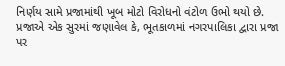નિર્ણય સામે પ્રજામાંથી ખૂબ મોટો વિરોધનો વંટોળ ઉભો થયો છે. પ્રજાએ એક સુરમાં જણાવેલ કે, ભૂતકાળમાં નગરપાલિકા દ્વારા પ્રજા પર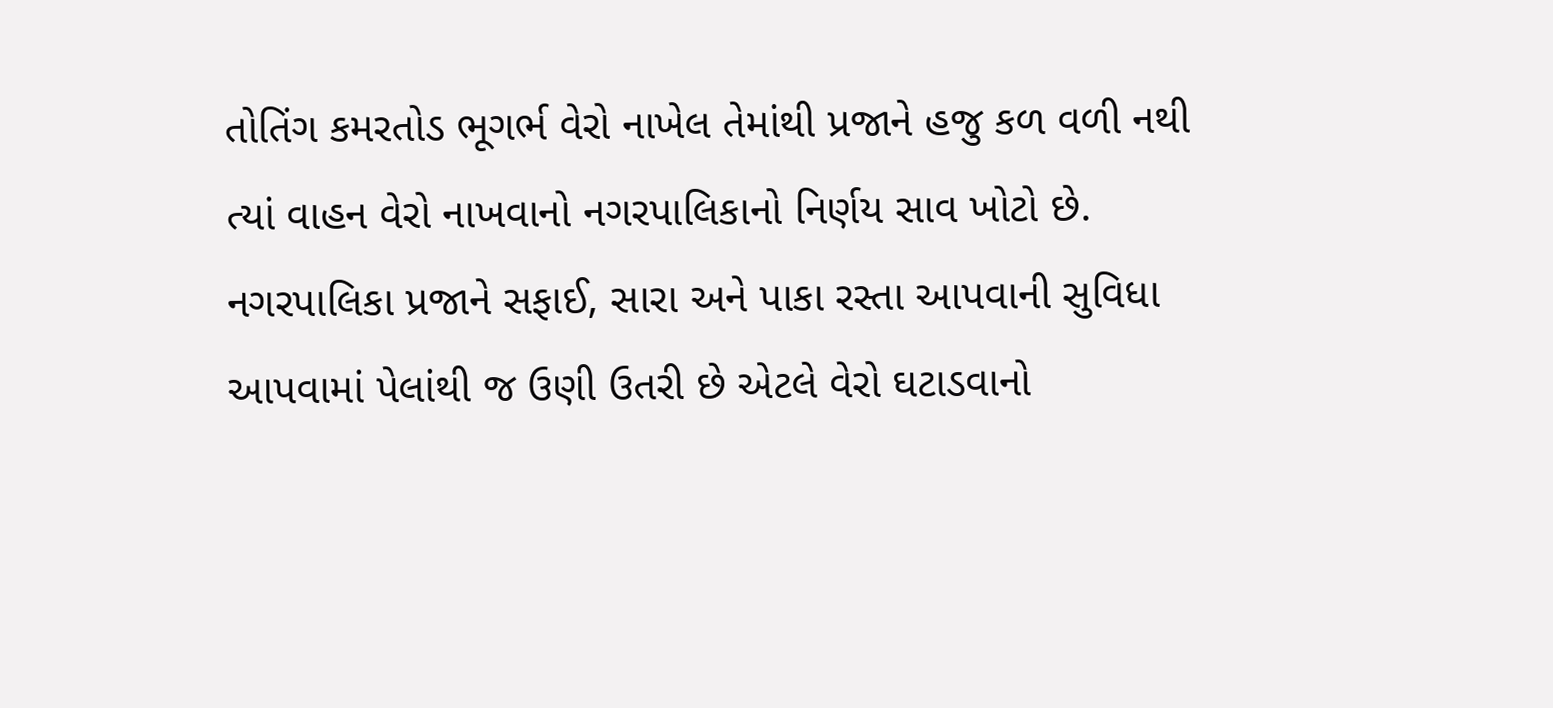તોતિંગ કમરતોડ ભૂગર્ભ વેરો નાખેલ તેમાંથી પ્રજાને હજુ કળ વળી નથી ત્યાં વાહન વેરો નાખવાનો નગરપાલિકાનો નિર્ણય સાવ ખોટો છે. નગરપાલિકા પ્રજાને સફાઈ, સારા અને પાકા રસ્તા આપવાની સુવિધા આપવામાં પેલાંથી જ ઉણી ઉતરી છે એટલે વેરો ઘટાડવાનો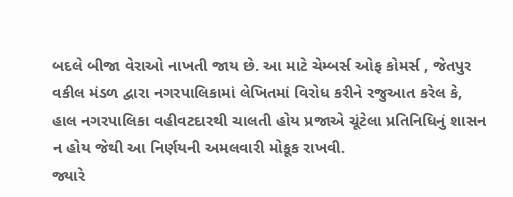બદલે બીજા વેરાઓ નાખતી જાય છે. આ માટે ચેમ્બર્સ ઓફ કોમર્સ , જેતપુર વકીલ મંડળ દ્વારા નગરપાલિકામાં લેખિતમાં વિરોધ કરીને રજુઆત કરેલ કે, હાલ નગરપાલિકા વહીવટદારથી ચાલતી હોય પ્રજાએ ચૂંટેલા પ્રતિનિધિનું શાસન ન હોય જેથી આ નિર્ણયની અમલવારી મોકૂક રાખવી.
જ્યારે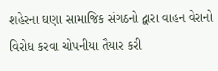શહેરના ઘણા સામાજિક સંગઠનો દ્વારા વાહન વેરાનો વિરોધ કરવા ચોપનીયા તૈયાર કરી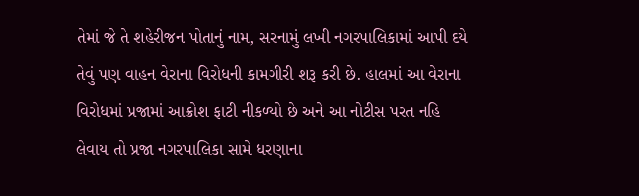તેમાં જે તે શહેરીજન પોતાનું નામ, સરનામું લખી નગરપાલિકામાં આપી દયે તેવું પણ વાહન વેરાના વિરોધની કામગીરી શરૂ કરી છે. હાલમાં આ વેરાના વિરોધમાં પ્રજામાં આક્રોશ ફાટી નીકળ્યો છે અને આ નોટીસ પરત નહિ લેવાય તો પ્રજા નગરપાલિકા સામે ધરણાના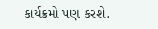કાર્યક્રમો પણ કરશે.